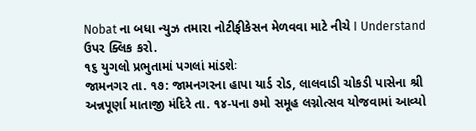Nobat ના બધા ન્યુઝ તમારા નોટીફીકેસન મેળવવા માટે નીચે I Understand ઉપર ક્લિક કરો.
૧૬ યુગલો પ્રભુતામાં પગલાં માંડશેઃ
જામનગર તા. ૧૭: જામનગરના હાપા યાર્ડ રોડ, લાલવાડી ચોકડી પાસેના શ્રી અન્નપૂર્ણા માતાજી મંદિરે તા. ૧૪-૫ના ૭મો સમૂહ લગ્નોત્સવ યોજવામાં આવ્યો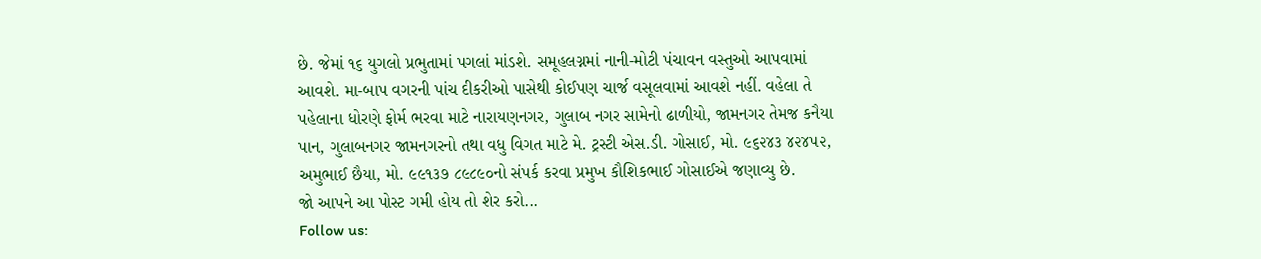છે. જેમાં ૧૬ યુગલો પ્રભુતામાં પગલાં માંડશે. સમૂહલગ્નમાં નાની-મોટી પંચાવન વસ્તુઓ આપવામાં આવશે. મા-બાપ વગરની પાંચ દીકરીઓ પાસેથી કોઈપણ ચાર્જ વસૂલવામાં આવશે નહીં. વહેલા તે પહેલાના ધોરણે ફોર્મ ભરવા માટે નારાયણનગર, ગુલાબ નગર સામેનો ઢાળીયો, જામનગર તેમજ કનૈયા પાન, ગુલાબનગર જામનગરનો તથા વધુ વિગત માટે મે. ટ્રસ્ટી એસ.ડી. ગોસાઈ, મો. ૯૬૨૪૩ ૪૨૪૫૨, અમુભાઈ છૈયા, મો. ૯૯૧૩૭ ૮૯૮૯૦નો સંપર્ક કરવા પ્રમુખ કૌશિકભાઈ ગોસાઈએ જણાવ્યુ છે.
જો આપને આ પોસ્ટ ગમી હોય તો શેર કરો...
Follow us: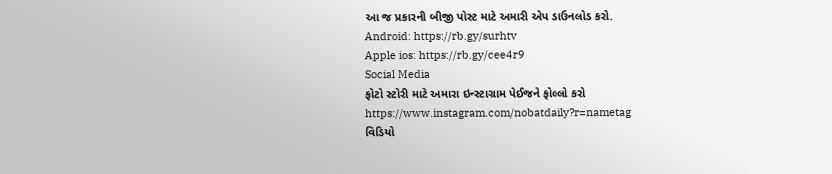આ જ પ્રકારની બીજી પોસ્ટ માટે અમારી એપ ડાઉનલોડ કરો.
Android: https://rb.gy/surhtv
Apple ios: https://rb.gy/cee4r9
Social Media
ફોટો સ્ટોરી માટે અમારા ઇન્સ્ટાગ્રામ પેઈજને ફોલ્લો કરો
https://www.instagram.com/nobatdaily?r=nametag
વિડિયો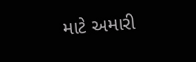માટે અમારી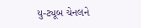યુ-ટ્યૂબ ચેનલને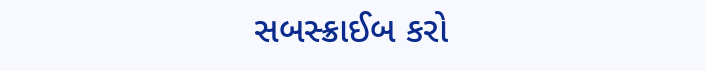સબસ્ક્રાઈબ કરો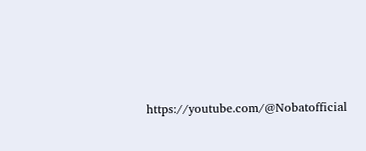https://youtube.com/@Nobatofficial